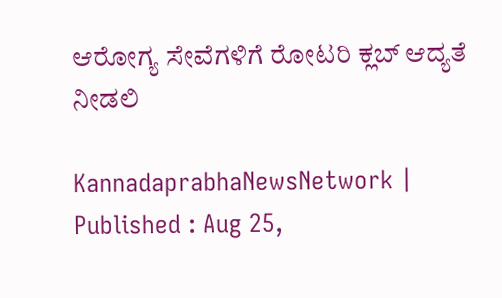ಆರೋಗ್ಯ ಸೇವೆಗಳಿಗೆ ರೋಟರಿ ಕ್ಲಬ್ ಆದ್ಯತೆ ನೀಡಲಿ

KannadaprabhaNewsNetwork |
Published : Aug 25,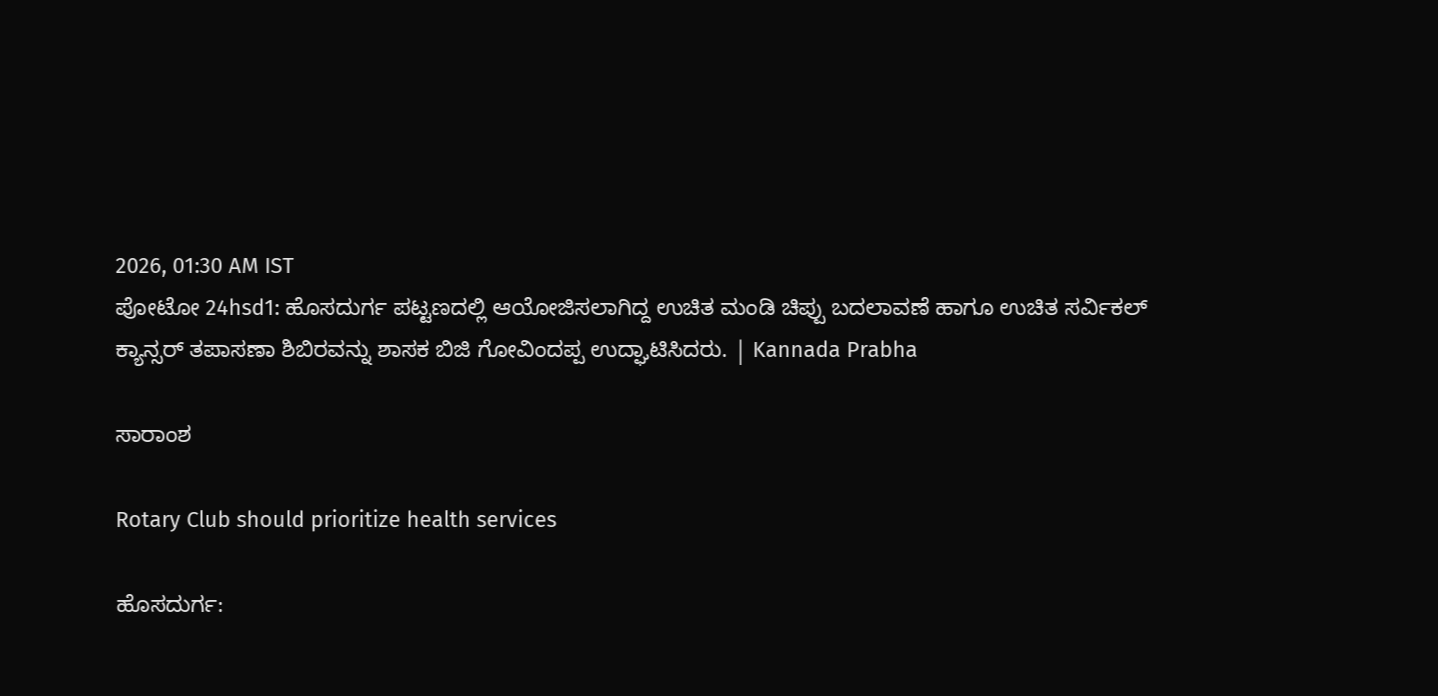2026, 01:30 AM IST
ಪೋಟೋ 24hsd1: ಹೊಸದುರ್ಗ ಪಟ್ಟಣದಲ್ಲಿ ಆಯೋಜಿಸಲಾಗಿದ್ದ ಉಚಿತ ಮಂಡಿ ಚಿಪ್ಪು ಬದಲಾವಣೆ ಹಾಗೂ ಉಚಿತ ಸರ್ವಿಕಲ್ ಕ್ಯಾನ್ಸರ್ ತಪಾಸಣಾ ಶಿಬಿರವನ್ನು ಶಾಸಕ ಬಿಜಿ ಗೋವಿಂದಪ್ಪ ಉದ್ಘಾಟಿಸಿದರು. | Kannada Prabha

ಸಾರಾಂಶ

Rotary Club should prioritize health services

ಹೊಸದುರ್ಗ: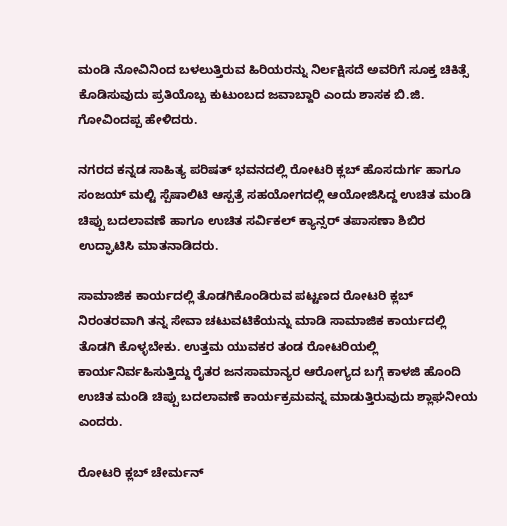ಮಂಡಿ ನೋವಿನಿಂದ ಬಳಲುತ್ತಿರುವ ಹಿರಿಯರನ್ನು ನಿರ್ಲಕ್ಷಿಸದೆ ಅವರಿಗೆ ಸೂಕ್ತ ಚಿಕಿತ್ಸೆ ಕೊಡಿಸುವುದು ಪ್ರತಿಯೊಬ್ಬ ಕುಟುಂಬದ ಜವಾಬ್ದಾರಿ ಎಂದು ಶಾಸಕ ಬಿ.ಜಿ. ಗೋವಿಂದಪ್ಪ ಹೇಳಿದರು.

ನಗರದ ಕನ್ನಡ ಸಾಹಿತ್ಯ ಪರಿಷತ್ ಭವನದಲ್ಲಿ ರೋಟರಿ ಕ್ಲಬ್ ಹೊಸದುರ್ಗ ಹಾಗೂ ಸಂಜಯ್ ಮಲ್ಟಿ ಸ್ಪೆಷಾಲಿಟಿ ಆಸ್ಪತ್ರೆ ಸಹಯೋಗದಲ್ಲಿ ಆಯೋಜಿಸಿದ್ದ ಉಚಿತ ಮಂಡಿ ಚಿಪ್ಪು ಬದಲಾವಣೆ ಹಾಗೂ ಉಚಿತ ಸರ್ವಿಕಲ್ ಕ್ಯಾನ್ಸರ್ ತಪಾಸಣಾ ಶಿಬಿರ ಉದ್ಘಾಟಿಸಿ ಮಾತನಾಡಿದರು.

ಸಾಮಾಜಿಕ ಕಾರ್ಯದಲ್ಲಿ ತೊಡಗಿಕೊಂಡಿರುವ ಪಟ್ಟಣದ ರೋಟರಿ ಕ್ಲಬ್ ನಿರಂತರವಾಗಿ ತನ್ನ ಸೇವಾ ಚಟುವಟಿಕೆಯನ್ನು ಮಾಡಿ ಸಾಮಾಜಿಕ ಕಾರ್ಯದಲ್ಲಿ ತೊಡಗಿ ಕೊಳ್ಳಬೇಕು. ಉತ್ತಮ ಯುವಕರ ತಂಡ ರೋಟರಿಯಲ್ಲಿ ಕಾರ್ಯನಿರ್ವಹಿಸುತ್ತಿದ್ದು ರೈತರ ಜನಸಾಮಾನ್ಯರ ಆರೋಗ್ಯದ ಬಗ್ಗೆ ಕಾಳಜಿ ಹೊಂದಿ ಉಚಿತ ಮಂಡಿ ಚಿಪ್ಪು ಬದಲಾವಣೆ ಕಾರ್ಯಕ್ರಮವನ್ನ ಮಾಡುತ್ತಿರುವುದು ಶ್ಲಾಘನೀಯ ಎಂದರು.

ರೋಟರಿ ಕ್ಲಬ್ ಚೇರ್ಮನ್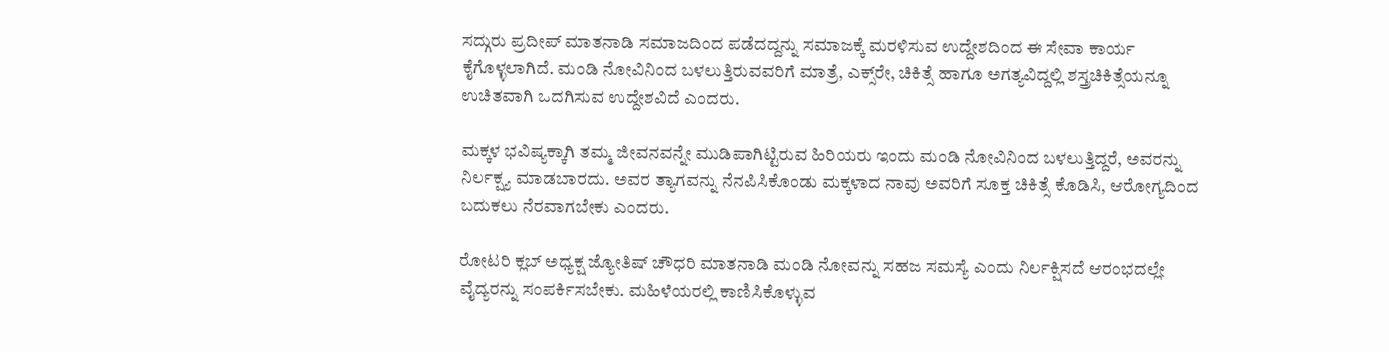ಸದ್ಗುರು ಪ್ರದೀಪ್ ಮಾತನಾಡಿ ಸಮಾಜದಿಂದ ಪಡೆದದ್ದನ್ನು ಸಮಾಜಕ್ಕೆ ಮರಳಿಸುವ ಉದ್ದೇಶದಿಂದ ಈ ಸೇವಾ ಕಾರ್ಯ ಕೈಗೊಳ್ಳಲಾಗಿದೆ. ಮಂಡಿ ನೋವಿನಿಂದ ಬಳಲುತ್ತಿರುವವರಿಗೆ ಮಾತ್ರೆ, ಎಕ್ಸ್‌ರೇ, ಚಿಕಿತ್ಸೆ ಹಾಗೂ ಅಗತ್ಯವಿದ್ದಲ್ಲಿ ಶಸ್ತ್ರಚಿಕಿತ್ಸೆಯನ್ನೂ ಉಚಿತವಾಗಿ ಒದಗಿಸುವ ಉದ್ದೇಶವಿದೆ ಎಂದರು.

ಮಕ್ಕಳ ಭವಿಷ್ಯಕ್ಕಾಗಿ ತಮ್ಮ ಜೀವನವನ್ನೇ ಮುಡಿಪಾಗಿಟ್ಟಿರುವ ಹಿರಿಯರು ಇಂದು ಮಂಡಿ ನೋವಿನಿಂದ ಬಳಲುತ್ತಿದ್ದರೆ, ಅವರನ್ನು ನಿರ್ಲಕ್ಷ್ಯ ಮಾಡಬಾರದು. ಅವರ ತ್ಯಾಗವನ್ನು ನೆನಪಿಸಿಕೊಂಡು ಮಕ್ಕಳಾದ ನಾವು ಅವರಿಗೆ ಸೂಕ್ತ ಚಿಕಿತ್ಸೆ ಕೊಡಿಸಿ, ಆರೋಗ್ಯದಿಂದ ಬದುಕಲು ನೆರವಾಗಬೇಕು ಎಂದರು.

ರೋಟರಿ ಕ್ಲಬ್ ಅಧ್ಯಕ್ಷ ಜ್ಯೋತಿಷ್ ಚೌಧರಿ ಮಾತನಾಡಿ ಮಂಡಿ ನೋವನ್ನು ಸಹಜ ಸಮಸ್ಯೆ ಎಂದು ನಿರ್ಲಕ್ಷಿಸದೆ ಆರಂಭದಲ್ಲೇ ವೈದ್ಯರನ್ನು ಸಂಪರ್ಕಿಸಬೇಕು. ಮಹಿಳೆಯರಲ್ಲಿ ಕಾಣಿಸಿಕೊಳ್ಳುವ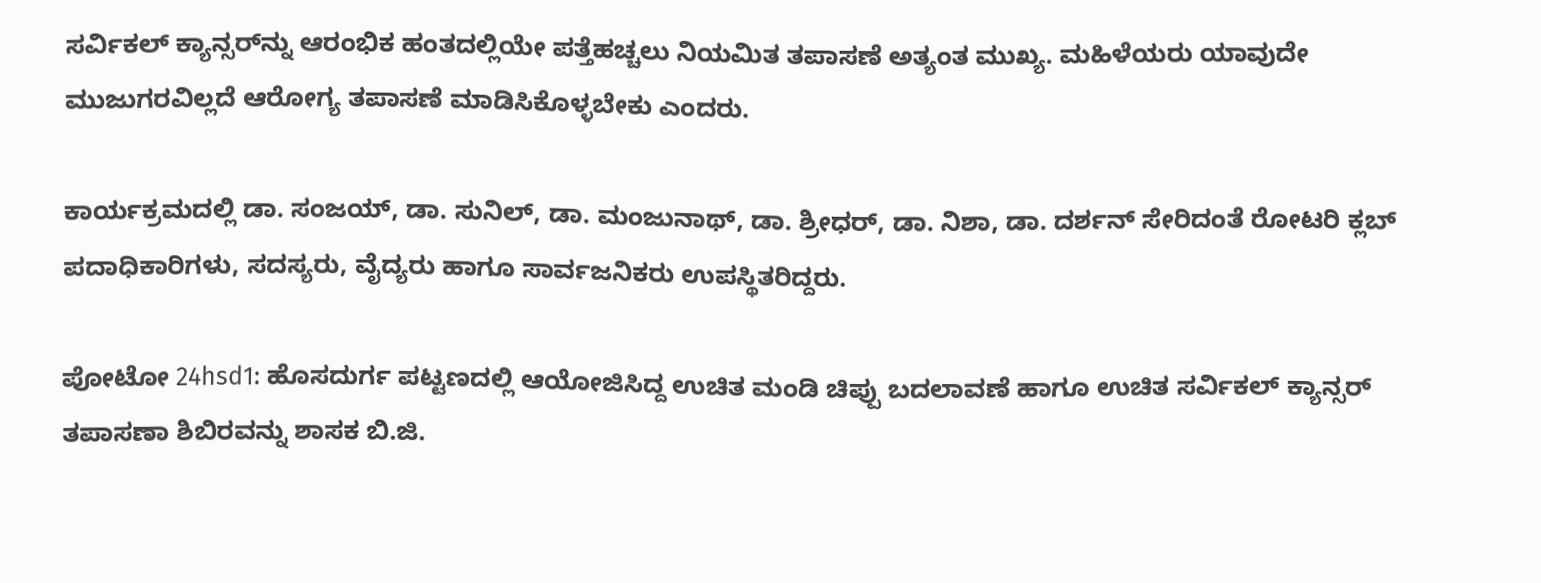ಸರ್ವಿಕಲ್ ಕ್ಯಾನ್ಸರ್‌ನ್ನು ಆರಂಭಿಕ ಹಂತದಲ್ಲಿಯೇ ಪತ್ತೆಹಚ್ಚಲು ನಿಯಮಿತ ತಪಾಸಣೆ ಅತ್ಯಂತ ಮುಖ್ಯ. ಮಹಿಳೆಯರು ಯಾವುದೇ ಮುಜುಗರವಿಲ್ಲದೆ ಆರೋಗ್ಯ ತಪಾಸಣೆ ಮಾಡಿಸಿಕೊಳ್ಳಬೇಕು ಎಂದರು.

ಕಾರ್ಯಕ್ರಮದಲ್ಲಿ ಡಾ. ಸಂಜಯ್, ಡಾ. ಸುನಿಲ್, ಡಾ. ಮಂಜುನಾಥ್, ಡಾ. ಶ್ರೀಧರ್, ಡಾ. ನಿಶಾ, ಡಾ. ದರ್ಶನ್ ಸೇರಿದಂತೆ ರೋಟರಿ ಕ್ಲಬ್ ಪದಾಧಿಕಾರಿಗಳು, ಸದಸ್ಯರು, ವೈದ್ಯರು ಹಾಗೂ ಸಾರ್ವಜನಿಕರು ಉಪಸ್ಥಿತರಿದ್ದರು.

ಪೋಟೋ 24hsd1: ಹೊಸದುರ್ಗ ಪಟ್ಟಣದಲ್ಲಿ ಆಯೋಜಿಸಿದ್ದ ಉಚಿತ ಮಂಡಿ ಚಿಪ್ಪು ಬದಲಾವಣೆ ಹಾಗೂ ಉಚಿತ ಸರ್ವಿಕಲ್ ಕ್ಯಾನ್ಸರ್ ತಪಾಸಣಾ ಶಿಬಿರವನ್ನು ಶಾಸಕ ಬಿ.ಜಿ.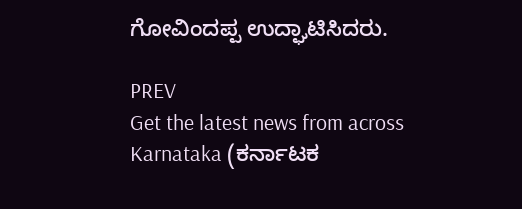ಗೋವಿಂದಪ್ಪ ಉದ್ಘಾಟಿಸಿದರು.

PREV
Get the latest news from across Karnataka (ಕರ್ನಾಟಕ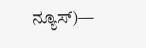ನ್ಯೂಸ್)—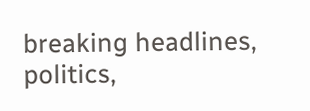breaking headlines, politics,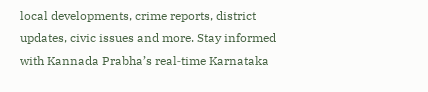local developments, crime reports, district updates, civic issues and more. Stay informed with Kannada Prabha’s real‑time Karnataka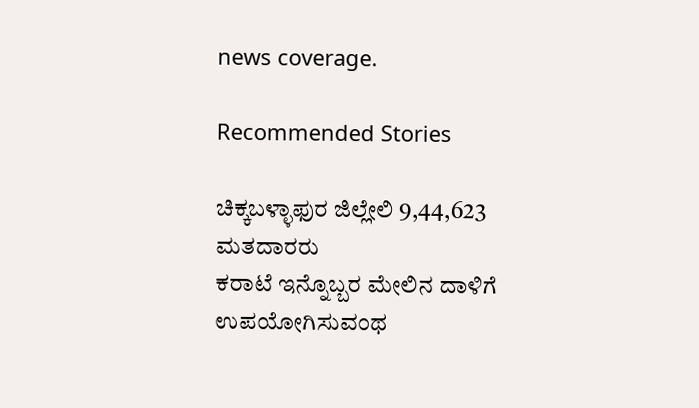news coverage.

Recommended Stories

ಚಿಕ್ಕಬಳ್ಳಾಫುರ ಜಿಲ್ಲೇಲಿ 9,44,623 ಮತದಾರರು
ಕರಾಟೆ ಇನ್ನೊಬ್ಬರ ಮೇಲಿನ ದಾಳಿಗೆ ಉಪಯೋಗಿಸುವಂಥ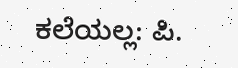ಕಲೆಯಲ್ಲ: ಪಿ.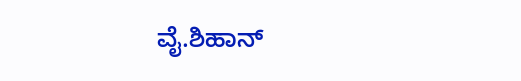ವೈ.ಶಿಹಾನ್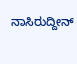ನಾಸಿರುದ್ದೀನ್